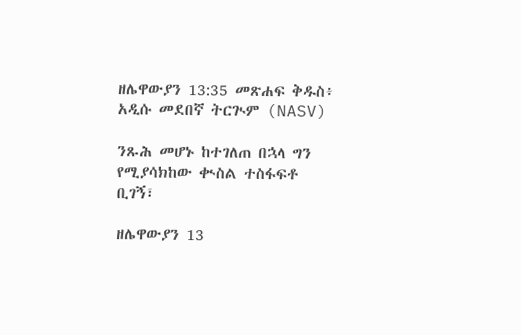ዘሌዋውያን 13:35 መጽሐፍ ቅዱስ፥ አዲሱ መደበኛ ትርጒም (NASV)

ንጹሕ መሆኑ ከተገለጠ በኋላ ግን የሚያሳክከው ቊስል ተስፋፍቶ ቢገኝ፣

ዘሌዋውያን 13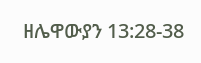ዘሌዋውያን 13:28-38